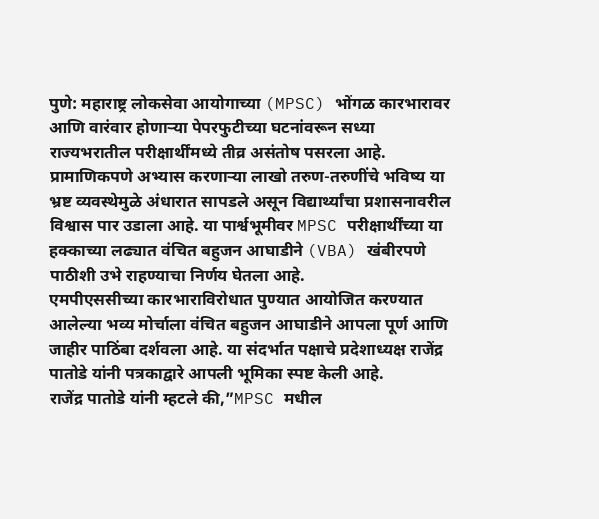पुणे: महाराष्ट्र लोकसेवा आयोगाच्या (MPSC) भोंगळ कारभारावर आणि वारंवार होणाऱ्या पेपरफुटीच्या घटनांवरून सध्या राज्यभरातील परीक्षार्थींमध्ये तीव्र असंतोष पसरला आहे. प्रामाणिकपणे अभ्यास करणाऱ्या लाखो तरुण-तरुणींचे भविष्य या भ्रष्ट व्यवस्थेमुळे अंधारात सापडले असून विद्यार्थ्यांचा प्रशासनावरील विश्वास पार उडाला आहे. या पार्श्वभूमीवर MPSC परीक्षार्थींच्या या हक्काच्या लढ्यात वंचित बहुजन आघाडीने (VBA) खंबीरपणे पाठीशी उभे राहण्याचा निर्णय घेतला आहे.
एमपीएससीच्या कारभाराविरोधात पुण्यात आयोजित करण्यात आलेल्या भव्य मोर्चाला वंचित बहुजन आघाडीने आपला पूर्ण आणि जाहीर पाठिंबा दर्शवला आहे. या संदर्भात पक्षाचे प्रदेशाध्यक्ष राजेंद्र पातोडे यांनी पत्रकाद्वारे आपली भूमिका स्पष्ट केली आहे.
राजेंद्र पातोडे यांनी म्हटले की,”MPSC मधील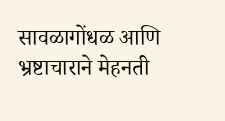सावळागोंधळ आणि भ्रष्टाचाराने मेहनती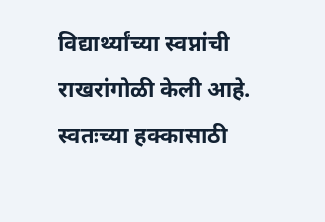विद्यार्थ्यांच्या स्वप्नांची राखरांगोळी केली आहे. स्वतःच्या हक्कासाठी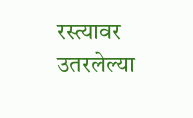रस्त्यावर उतरलेल्या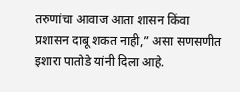तरुणांचा आवाज आता शासन किंवा प्रशासन दाबू शकत नाही,” असा सणसणीत इशारा पातोडे यांनी दिला आहे.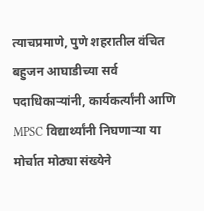त्याचप्रमाणे, पुणे शहरातील वंचित बहुजन आघाडीच्या सर्व पदाधिकाऱ्यांनी, कार्यकर्त्यांनी आणि MPSC विद्यार्थ्यांनी निघणाऱ्या या मोर्चात मोठ्या संख्येने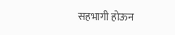सहभागी होऊन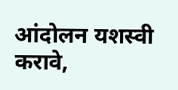आंदोलन यशस्वी करावे,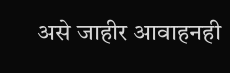असे जाहीर आवाहनही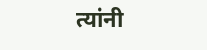त्यांनी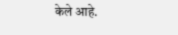केले आहे.